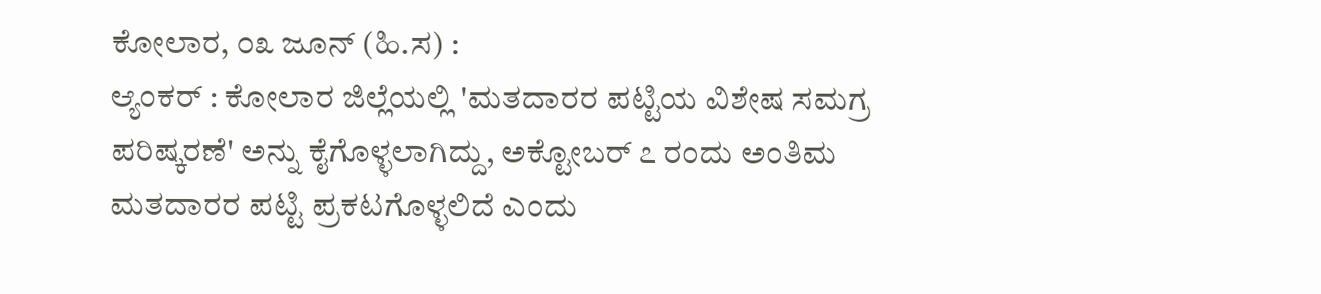ಕೋಲಾರ, ೦೩ ಜೂನ್ (ಹಿ.ಸ) :
ಆ್ಯಂಕರ್ : ಕೋಲಾರ ಜಿಲ್ಲೆಯಲ್ಲಿ 'ಮತದಾರರ ಪಟ್ಟಿಯ ವಿಶೇಷ ಸಮಗ್ರ ಪರಿಷ್ಕರಣೆ' ಅನ್ನು ಕೈಗೊಳ್ಳಲಾಗಿದ್ದು, ಅಕ್ಟೋಬರ್ ೭ ರಂದು ಅಂತಿಮ ಮತದಾರರ ಪಟ್ಟಿ ಪ್ರಕಟಗೊಳ್ಳಲಿದೆ ಎಂದು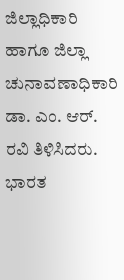ಜಿಲ್ಲಾಧಿಕಾರಿ ಹಾಗೂ ಜಿಲ್ಲಾ ಚುನಾವಣಾಧಿಕಾರಿ ಡಾ. ಎಂ. ಆರ್. ರವಿ ತಿಳಿಸಿದರು.
ಭಾರತ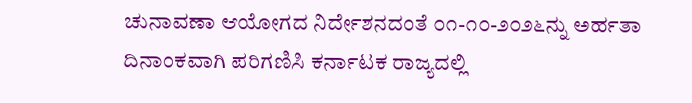ಚುನಾವಣಾ ಆಯೋಗದ ನಿರ್ದೇಶನದಂತೆ ೦೧-೧೦-೨೦೨೬ನ್ನು ಅರ್ಹತಾ ದಿನಾಂಕವಾಗಿ ಪರಿಗಣಿಸಿ ಕರ್ನಾಟಕ ರಾಜ್ಯದಲ್ಲಿ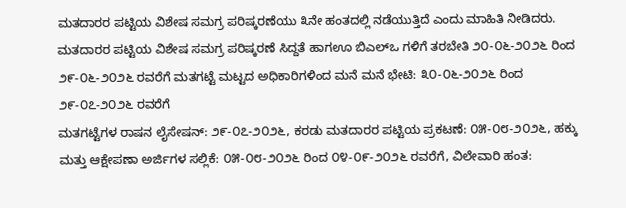ಮತದಾರರ ಪಟ್ಟಿಯ ವಿಶೇಷ ಸಮಗ್ರ ಪರಿಷ್ಕರಣೆಯು ೩ನೇ ಹಂತದಲ್ಲಿ ನಡೆಯುತ್ತಿದೆ ಎಂದು ಮಾಹಿತಿ ನೀಡಿದರು.
ಮತದಾರರ ಪಟ್ಟಿಯ ವಿಶೇಷ ಸಮಗ್ರ ಪರಿಷ್ಕರಣೆ ಸಿದ್ದತೆ ಹಾಗಊ ಬಿಎಲ್ಒ ಗಳಿಗೆ ತರಬೇತಿ ೨೦-೦೬-೨೦೨೬ ರಿಂದ ೨೯-೦೬-೨೦೨೬ ರವರೆಗೆ ಮತಗಟ್ಟೆ ಮಟ್ಟದ ಅಧಿಕಾರಿಗಳಿಂದ ಮನೆ ಮನೆ ಭೇಟಿ: ೩೦-೦೬-೨೦೨೬ ರಿಂದ ೨೯-೦೭-೨೦೨೬ ರವರೆಗೆ
ಮತಗಟ್ಟೆಗಳ ರಾಷನ ಲೈಸೇಷನ್: ೨೯-೦೭-೨೦೨೬, ಕರಡು ಮತದಾರರ ಪಟ್ಟಿಯ ಪ್ರಕಟಣೆ: ೦೫-೦೮-೨೦೨೬, ಹಕ್ಕು ಮತ್ತು ಆಕ್ಷೇಪಣಾ ಅರ್ಜಿಗಳ ಸಲ್ಲಿಕೆ: ೦೫-೦೮-೨೦೨೬ ರಿಂದ ೦೪-೦೯-೨೦೨೬ ರವರೆಗೆ, ವಿಲೇವಾರಿ ಹಂತ: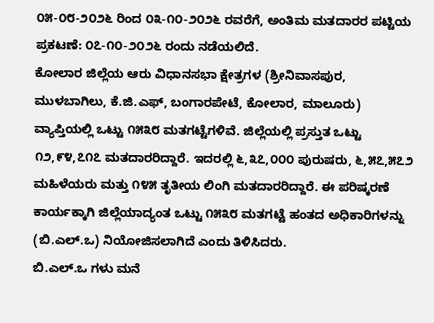೦೫-೦೮-೨೦೨೬ ರಿಂದ ೦೩-೧೦-೨೦೨೬ ರವರೆಗೆ, ಅಂತಿಮ ಮತದಾರರ ಪಟ್ಟಿಯ ಪ್ರಕಟಣೆ: ೦೭-೧೦-೨೦೨೬ ರಂದು ನಡೆಯಲಿದೆ.
ಕೋಲಾರ ಜಿಲ್ಲೆಯ ಆರು ವಿಧಾನಸಭಾ ಕ್ಷೇತ್ರಗಳ (ಶ್ರೀನಿವಾಸಪುರ, ಮುಳಬಾಗಿಲು, ಕೆ.ಜಿ.ಎಫ್, ಬಂಗಾರಪೇಟೆ, ಕೋಲಾರ, ಮಾಲೂರು) ವ್ಯಾಪ್ತಿಯಲ್ಲಿ ಒಟ್ಟು ೧೫೩೮ ಮತಗಟ್ಟೆಗಳಿವೆ. ಜಿಲ್ಲೆಯಲ್ಲಿ ಪ್ರಸ್ತುತ ಒಟ್ಟು ೧೨,೯೪,೭೧೭ ಮತದಾರರಿದ್ದಾರೆ. ಇದರಲ್ಲಿ ೬,೩೭,೦೦೦ ಪುರುಷರು, ೬,೫೭,೫೭೨ ಮಹಿಳೆಯರು ಮತ್ತು ೧೪೫ ತೃತೀಯ ಲಿಂಗಿ ಮತದಾರರಿದ್ದಾರೆ. ಈ ಪರಿಷ್ಕರಣೆ ಕಾರ್ಯಕ್ಕಾಗಿ ಜಿಲ್ಲೆಯಾದ್ಯಂತ ಒಟ್ಟು ೧೫೩೮ ಮತಗಟ್ಟೆ ಹಂತದ ಅಧಿಕಾರಿಗಳನ್ನು (ಬಿ.ಎಲ್.ಒ) ನಿಯೋಜಿಸಲಾಗಿದೆ ಎಂದು ತಿಳಿಸಿದರು.
ಬಿ.ಎಲ್.ಒ ಗಳು ಮನೆ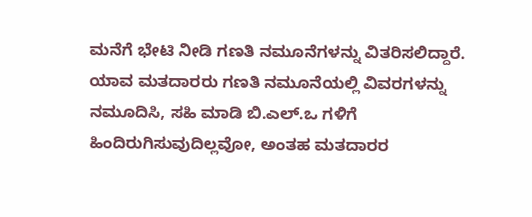ಮನೆಗೆ ಭೇಟಿ ನೀಡಿ ಗಣತಿ ನಮೂನೆಗಳನ್ನು ವಿತರಿಸಲಿದ್ದಾರೆ. ಯಾವ ಮತದಾರರು ಗಣತಿ ನಮೂನೆಯಲ್ಲಿ ವಿವರಗಳನ್ನು ನಮೂದಿಸಿ, ಸಹಿ ಮಾಡಿ ಬಿ.ಎಲ್.ಒ ಗಳಿಗೆ ಹಿಂದಿರುಗಿಸುವುದಿಲ್ಲವೋ, ಅಂತಹ ಮತದಾರರ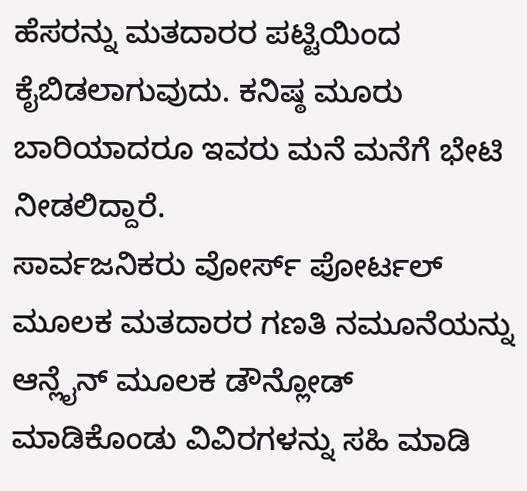ಹೆಸರನ್ನು ಮತದಾರರ ಪಟ್ಟಿಯಿಂದ ಕೈಬಿಡಲಾಗುವುದು. ಕನಿಷ್ಠ ಮೂರು ಬಾರಿಯಾದರೂ ಇವರು ಮನೆ ಮನೆಗೆ ಭೇಟಿ ನೀಡಲಿದ್ದಾರೆ.
ಸಾರ್ವಜನಿಕರು ವೋರ್ಸ್ ಪೋರ್ಟಲ್ ಮೂಲಕ ಮತದಾರರ ಗಣತಿ ನಮೂನೆಯನ್ನು ಆನ್ಲೈನ್ ಮೂಲಕ ಡೌನ್ಲೋಡ್ ಮಾಡಿಕೊಂಡು ವಿವಿರಗಳನ್ನು ಸಹಿ ಮಾಡಿ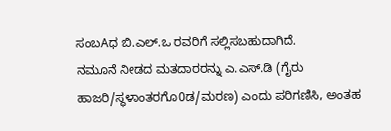ಸಂಬAಧ ಬಿ.ಎಲ್.ಒ ರವರಿಗೆ ಸಲ್ಲಿಸಬಹುದಾಗಿದೆ.
ನಮೂನೆ ನೀಡದ ಮತದಾರರನ್ನು ಎ.ಎಸ್.ಡಿ (ಗೈರು ಹಾಜರಿ/ಸ್ಥಳಾಂತರಗೊ0ಡ/ಮರಣ) ಎಂದು ಪರಿಗಣಿಸಿ, ಅಂತಹ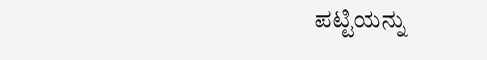ಪಟ್ಟಿಯನ್ನು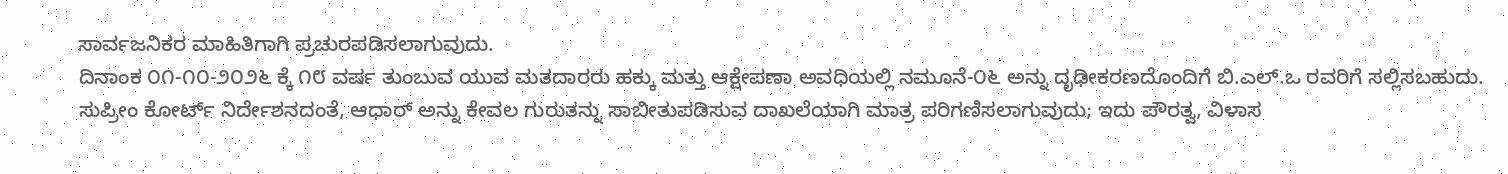ಸಾರ್ವಜನಿಕರ ಮಾಹಿತಿಗಾಗಿ ಪ್ರಚುರಪಡಿಸಲಾಗುವುದು.
ದಿನಾಂಕ ೦೧-೧೦-೨೦೨೬ ಕ್ಕೆ ೧೮ ವರ್ಷ ತುಂಬುವ ಯುವ ಮತದಾರರು ಹಕ್ಕು ಮತ್ತು ಆಕ್ಷೇಪಣಾ ಅವಧಿಯಲ್ಲಿ ನಮೂನೆ-೦೬ ಅನ್ನು ದೃಢೀಕರಣದೊಂದಿಗೆ ಬಿ.ಎಲ್.ಒ ರವರಿಗೆ ಸಲ್ಲಿಸಬಹುದು.
ಸುಪ್ರೀಂ ಕೋರ್ಟ್ ನಿರ್ದೇಶನದಂತೆ, ಆಧಾರ್ ಅನ್ನು ಕೇವಲ ಗುರುತನ್ನು ಸಾಬೀತುಪಡಿಸುವ ದಾಖಲೆಯಾಗಿ ಮಾತ್ರ ಪರಿಗಣಿಸಲಾಗುವುದು; ಇದು ಪೌರತ್ವ, ವಿಳಾಸ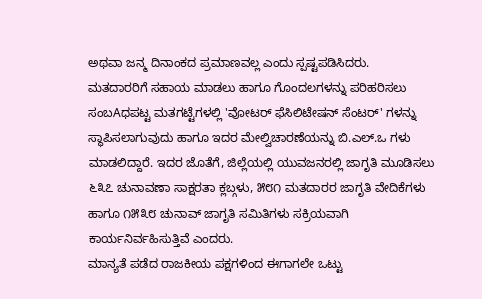ಅಥವಾ ಜನ್ಮ ದಿನಾಂಕದ ಪ್ರಮಾಣವಲ್ಲ ಎಂದು ಸ್ಪಷ್ಟಪಡಿಸಿದರು.
ಮತದಾರರಿಗೆ ಸಹಾಯ ಮಾಡಲು ಹಾಗೂ ಗೊಂದಲಗಳನ್ನು ಪರಿಹರಿಸಲು ಸಂಬAಧಪಟ್ಟ ಮತಗಟ್ಟೆಗಳಲ್ಲಿ 'ವೋಟರ್ ಫೆಸಿಲಿಟೇಷನ್ ಸೆಂಟರ್' ಗಳನ್ನು ಸ್ಥಾಪಿಸಲಾಗುವುದು ಹಾಗೂ ಇದರ ಮೇಲ್ವಿಚಾರಣೆಯನ್ನು ಬಿ.ಎಲ್.ಒ ಗಳು ಮಾಡಲಿದ್ದಾರೆ. ಇದರ ಜೊತೆಗೆ, ಜಿಲ್ಲೆಯಲ್ಲಿ ಯುವಜನರಲ್ಲಿ ಜಾಗೃತಿ ಮೂಡಿಸಲು ೬೩೭ ಚುನಾವಣಾ ಸಾಕ್ಷರತಾ ಕ್ಲಬ್ಗಳು, ೫೮೧ ಮತದಾರರ ಜಾಗೃತಿ ವೇದಿಕೆಗಳು ಹಾಗೂ ೧೫೩೮ ಚುನಾವ್ ಜಾಗೃತಿ ಸಮಿತಿಗಳು ಸಕ್ರಿಯವಾಗಿ ಕಾರ್ಯನಿರ್ವಹಿಸುತ್ತಿವೆ ಎಂದರು.
ಮಾನ್ಯತೆ ಪಡೆದ ರಾಜಕೀಯ ಪಕ್ಷಗಳಿಂದ ಈಗಾಗಲೇ ಒಟ್ಟು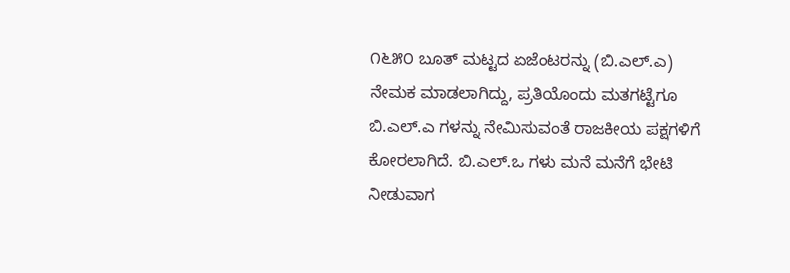೧೬೫೦ ಬೂತ್ ಮಟ್ಟದ ಏಜೆಂಟರನ್ನು (ಬಿ.ಎಲ್.ಎ) ನೇಮಕ ಮಾಡಲಾಗಿದ್ದು, ಪ್ರತಿಯೊಂದು ಮತಗಟ್ಟೆಗೂ ಬಿ.ಎಲ್.ಎ ಗಳನ್ನು ನೇಮಿಸುವಂತೆ ರಾಜಕೀಯ ಪಕ್ಷಗಳಿಗೆ ಕೋರಲಾಗಿದೆ. ಬಿ.ಎಲ್.ಒ ಗಳು ಮನೆ ಮನೆಗೆ ಭೇಟಿ ನೀಡುವಾಗ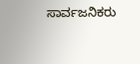ಸಾರ್ವಜನಿಕರು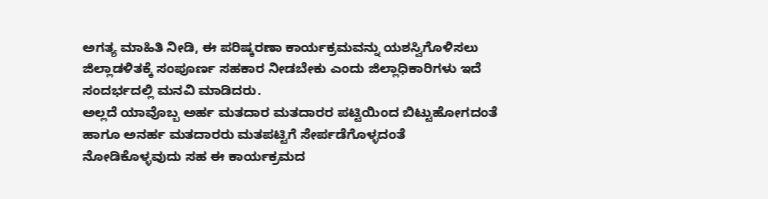ಅಗತ್ಯ ಮಾಹಿತಿ ನೀಡಿ, ಈ ಪರಿಷ್ಕರಣಾ ಕಾರ್ಯಕ್ರಮವನ್ನು ಯಶಸ್ವಿಗೊಳಿಸಲು ಜಿಲ್ಲಾಡಳಿತಕ್ಕೆ ಸಂಪೂರ್ಣ ಸಹಕಾರ ನೀಡಬೇಕು ಎಂದು ಜಿಲ್ಲಾಧಿಕಾರಿಗಳು ಇದೆ ಸಂದರ್ಭದಲ್ಲಿ ಮನವಿ ಮಾಡಿದರು.
ಅಲ್ಲದೆ ಯಾವೊಬ್ಬ ಅರ್ಹ ಮತದಾರ ಮತದಾರರ ಪಟ್ಟಿಯಿಂದ ಬಿಟ್ಟುಹೋಗದಂತೆ ಹಾಗೂ ಅನರ್ಹ ಮತದಾರರು ಮತಪಟ್ಟಿಗೆ ಸೇರ್ಪಡೆಗೊಳ್ಳದಂತೆ ನೋಡಿಕೊಳ್ಳವುದು ಸಹ ಈ ಕಾರ್ಯಕ್ರಮದ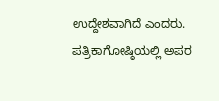ಉದ್ದೇಶವಾಗಿದೆ ಎಂದರು.
ಪತ್ರಿಕಾಗೋಷ್ಠಿಯಲ್ಲಿ ಅಪರ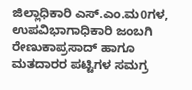ಜಿಲ್ಲಾಧಿಕಾರಿ ಎಸ್.ಎಂ.ಮ0ಗಳ, ಉಪವಿಭಾಗಾಧಿಕಾರಿ ಜಂಬಗಿ ರೇಣುಕಾಪ್ರಸಾದ್ ಹಾಗೂ ಮತದಾರರ ಪಟ್ಟಿಗಳ ಸಮಗ್ರ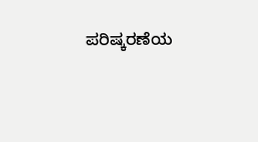ಪರಿಷ್ಕರಣೆಯ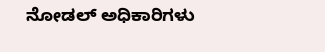ನೋಡಲ್ ಅಧಿಕಾರಿಗಳು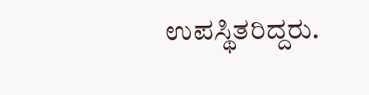ಉಪಸ್ಥಿತರಿದ್ದರು.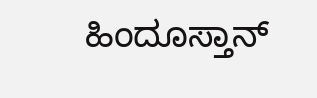ಹಿಂದೂಸ್ತಾನ್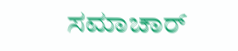ಸಮಾಚಾರ್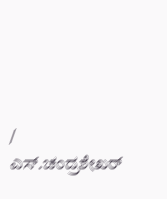/ ಎಸ್.ಚಂದ್ರಶೇಖರ್